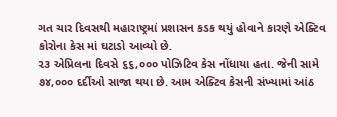ગત ચાર દિવસથી મહારાષ્ટ્રમાં પ્રશાસન કડક થયું હોવાને કારણે એક્ટિવ કોરોના કેસ માં ઘટાડો આવ્યો છે.
૨૩ એપ્રિલના દિવસે ૬૬,૦૦૦ પોઝિટિવ કેસ નોંધાયા હતા. જેની સામે ૭૪,૦૦૦ દર્દીઓ સાજા થયા છે. આમ એક્ટિવ કેસની સંખ્યામાં આંઠ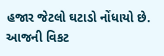હજાર જેટલો ઘટાડો નોંધાયો છે.
આજની વિકટ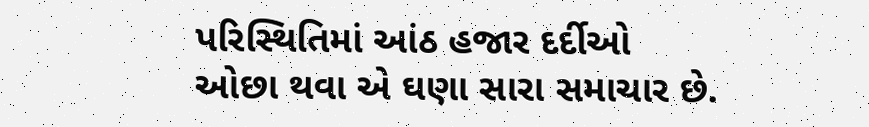પરિસ્થિતિમાં આંઠ હજાર દર્દીઓ ઓછા થવા એ ઘણા સારા સમાચાર છે.